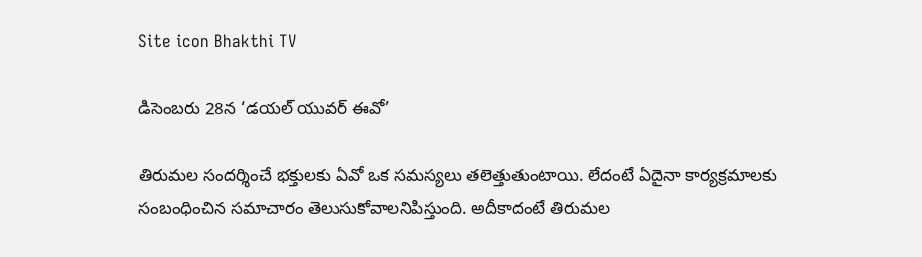Site icon Bhakthi TV

డిసెంబరు 28న ‘డ‌య‌ల్ యువ‌ర్ ఈవో’

తిరుమల సందర్శించే భక్తులకు ఏవో ఒక సమస్యలు తలెత్తుతుంటాయి. లేదంటే ఏదైనా కార్యక్రమాలకు సంబంధించిన సమాచారం తెలుసుకోవాలనిపిస్తుంది. అదీకాదంటే తిరుమల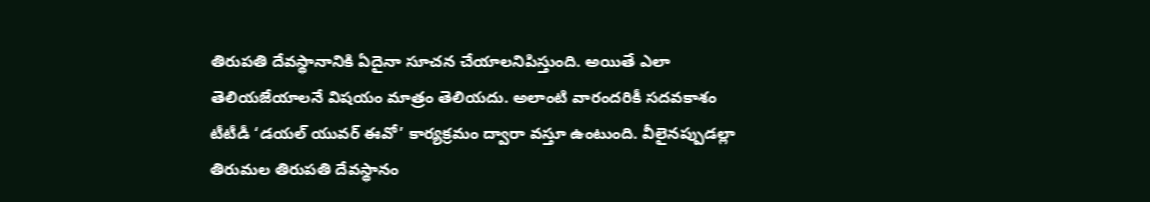తిరుపతి దేవస్థానానికి ఏదైనా సూచన చేయాలనిపిస్తుంది. అయితే ఎలా తెలియజేయాలనే విషయం మాత్రం తెలియదు. అలాంటి వారందరికీ సదవకాశం టీటీడీ ‘డ‌య‌ల్ యువ‌ర్ ఈవో’ కార్య‌క్ర‌మం ద్వారా వస్తూ ఉంటుంది. వీలైనప్పుడల్లా తిరుమల తిరుపతి దేవస్థానం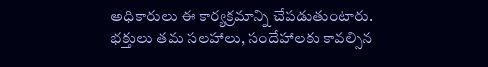అధికారులు ఈ కార్యక్రమాన్ని చేపడుతుంటారు. భక్తులు తమ సలహాలు, సందేహాలకు కావల్సిన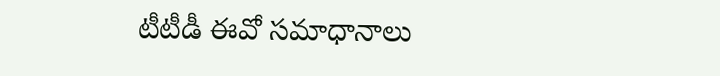టీటీడీ ఈవో సమాధానాలు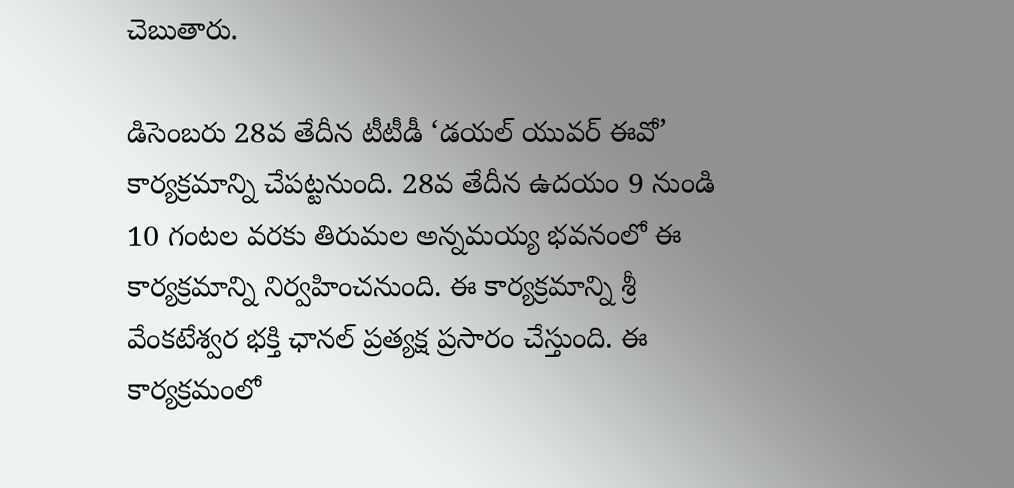చెబుతారు.

డిసెంబరు 28వ తేదీన టీటీడీ ‘డయల్ యువర్ ఈవో’ కార్యక్రమాన్ని చేపట్టనుంది. 28వ తేదీన ఉదయం 9 నుండి 10 గంట‌ల వ‌ర‌కు తిరుమ‌ల అన్న‌మ‌య్య భవనంలో ఈ కార్యక్రమాన్ని నిర్వహించనుంది. ఈ కార్య‌క్ర‌మాన్ని శ్రీ వేంక‌టేశ్వ‌ర భ‌క్తి ఛాన‌ల్ ప్ర‌త్య‌క్ష ప్ర‌సారం చేస్తుంది. ఈ కార్యక్రమంలో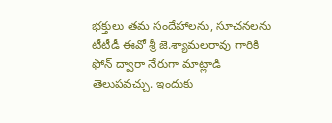భక్తులు తమ సందేహాలను, సూచనలను టీటీడీ ఈవో శ్రీ జె.శ్యామలరావు గారికి ఫోన్‌ ద్వారా నేరుగా మాట్లాడి తెలుపవచ్చు. ఇందుకు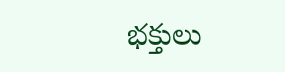భక్తులు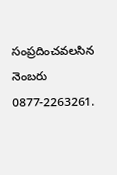సంప్రదించవలసిన నెంబరు 0877-2263261.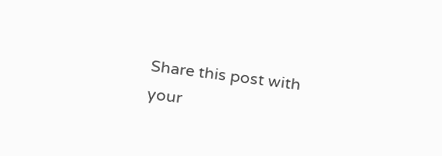Share this post with your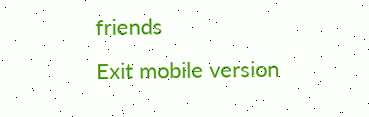friends
Exit mobile version